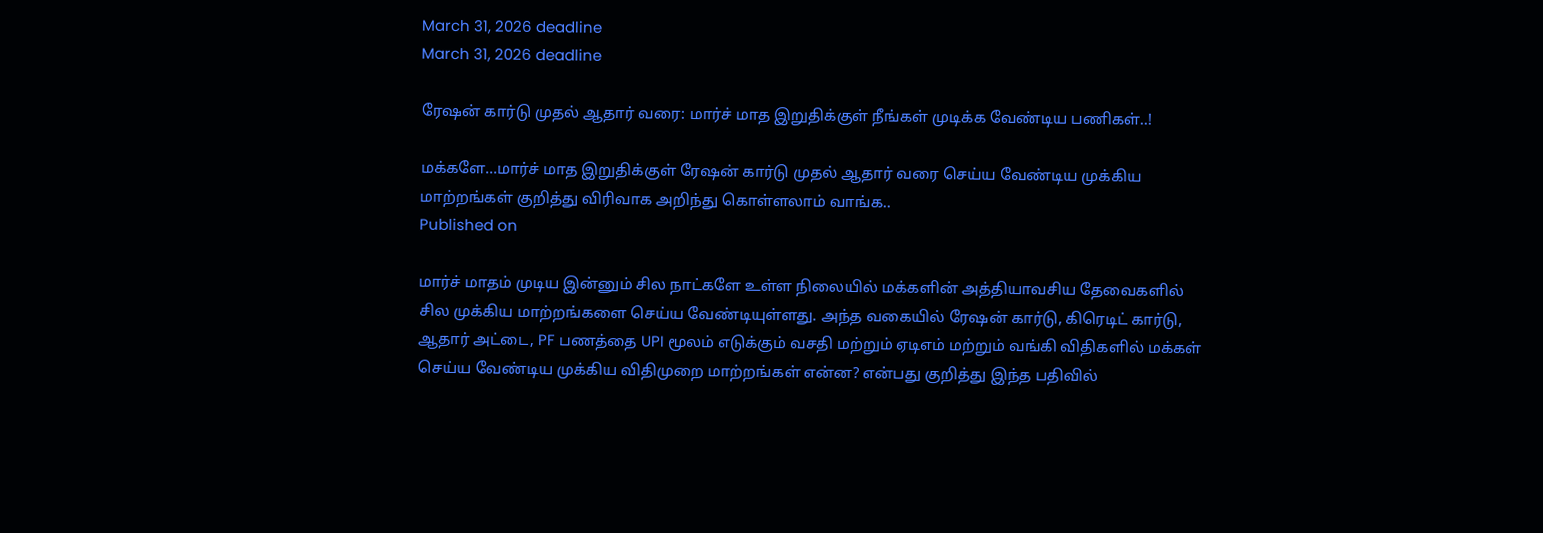March 31, 2026 deadline
March 31, 2026 deadline

ரேஷன் கார்டு முதல் ஆதார் வரை: மார்ச் மாத இறுதிக்குள் நீங்கள் முடிக்க வேண்டிய பணிகள்..!

மக்களே...மார்ச் மாத இறுதிக்குள் ரேஷன் கார்டு முதல் ஆதார் வரை செய்ய வேண்டிய முக்கிய மாற்றங்கள் குறித்து விரிவாக அறிந்து கொள்ளலாம் வாங்க..
Published on

மார்ச் மாதம் முடிய இன்னும் சில நாட்களே உள்ள நிலையில் மக்களின் அத்தியாவசிய தேவைகளில் சில முக்கிய மாற்றங்களை செய்ய வேண்டியுள்ளது. அந்த வகையில் ரேஷன் கார்டு, கிரெடிட் கார்டு, ஆதார் அட்டை, PF பணத்தை UPI மூலம் எடுக்கும் வசதி மற்றும் ஏடிஎம் மற்றும் வங்கி விதிகளில் மக்கள் செய்ய வேண்டிய முக்கிய விதிமுறை மாற்றங்கள் என்ன? என்பது குறித்து இந்த பதிவில்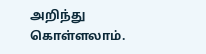அறிந்து கொள்ளலாம்.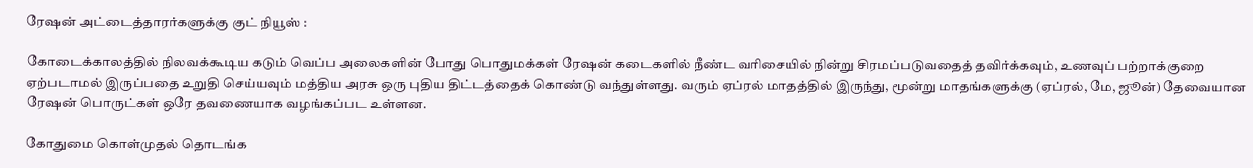ரேஷன் அட்டைத்தாரர்களுக்கு குட் நியூஸ் :

கோடைக்காலத்தில் நிலவக்கூடிய கடும் வெப்ப அலைகளின் போது பொதுமக்கள் ரேஷன் கடைகளில் நீண்ட வரிசையில் நின்று சிரமப்படுவதைத் தவிர்க்கவும், உணவுப் பற்றாக்குறை ஏற்படாமல் இருப்பதை உறுதி செய்யவும் மத்திய அரசு ஒரு புதிய திட்டத்தைக் கொண்டு வந்துள்ளது. வரும் ஏப்ரல் மாதத்தில் இருந்து, மூன்று மாதங்களுக்கு (ஏப்ரல், மே, ஜூன்) தேவையான ரேஷன் பொருட்கள் ஒரே தவணையாக வழங்கப்பட உள்ளன.

கோதுமை கொள்முதல் தொடங்க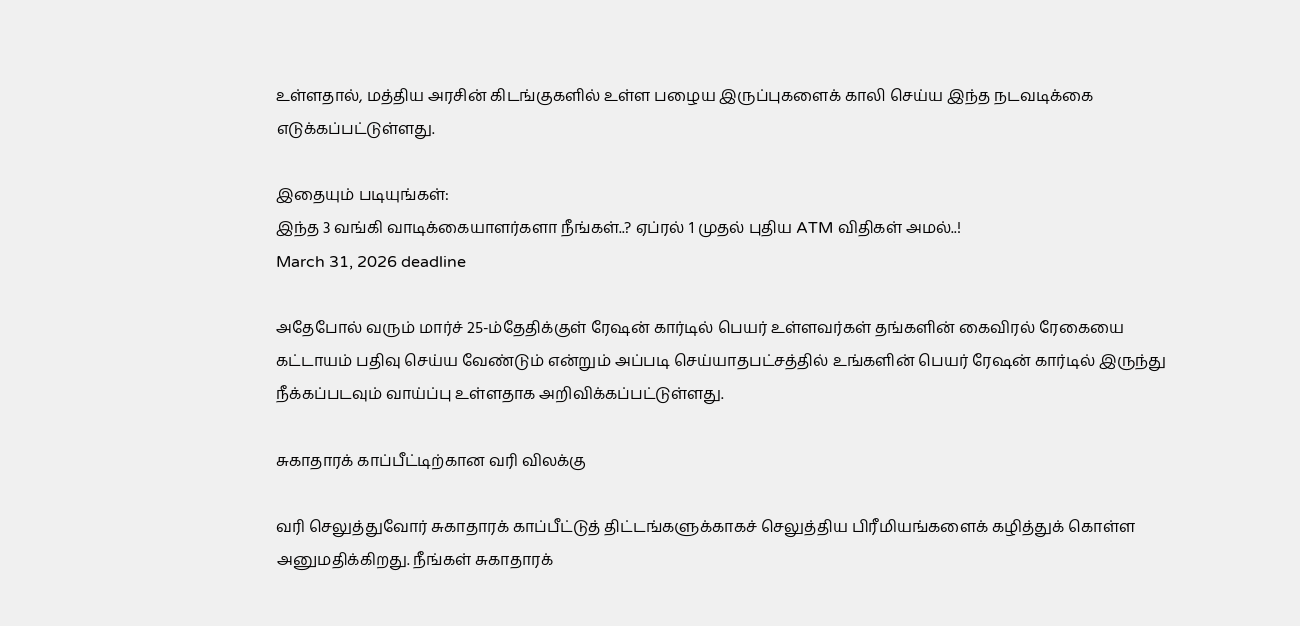உள்ளதால், மத்திய அரசின் கிடங்குகளில் உள்ள பழைய இருப்புகளைக் காலி செய்ய இந்த நடவடிக்கை எடுக்கப்பட்டுள்ளது.

இதையும் படியுங்கள்:
இந்த 3 வங்கி வாடிக்கையாளர்களா நீங்கள்..? ஏப்ரல் 1 முதல் புதிய ATM விதிகள் அமல்..!
March 31, 2026 deadline

அதேபோல் வரும் மார்ச் 25-ம்தேதிக்குள் ரேஷன் கார்டில் பெயர் உள்ளவர்கள் தங்களின் கைவிரல் ரேகையை கட்டாயம் பதிவு செய்ய வேண்டும் என்றும் அப்படி செய்யாதபட்சத்தில் உங்களின் பெயர் ரேஷன் கார்டில் இருந்து நீக்கப்படவும் வாய்ப்பு உள்ளதாக அறிவிக்கப்பட்டுள்ளது.

சுகாதாரக் காப்பீட்டிற்கான வரி விலக்கு

வரி செலுத்துவோர் சுகாதாரக் காப்பீட்டுத் திட்டங்களுக்காகச் செலுத்திய பிரீமியங்களைக் கழித்துக் கொள்ள அனுமதிக்கிறது. நீங்கள் சுகாதாரக்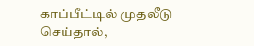காப்பீட்டில் முதலீடு செய்தால்,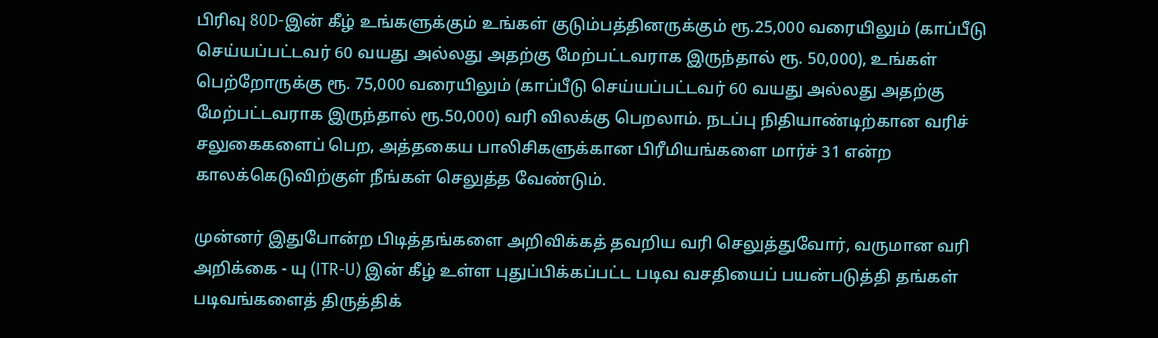பிரிவு 80D-இன் கீழ் உங்களுக்கும் உங்கள் குடும்பத்தினருக்கும் ரூ.25,000 வரையிலும் (காப்பீடு செய்யப்பட்டவர் 60 வயது அல்லது அதற்கு மேற்பட்டவராக இருந்தால் ரூ. 50,000), உங்கள் பெற்றோருக்கு ரூ. 75,000 வரையிலும் (காப்பீடு செய்யப்பட்டவர் 60 வயது அல்லது அதற்கு மேற்பட்டவராக இருந்தால் ரூ.50,000) வரி விலக்கு பெறலாம். நடப்பு நிதியாண்டிற்கான வரிச் சலுகைகளைப் பெற, அத்தகைய பாலிசிகளுக்கான பிரீமியங்களை மார்ச் 31 என்ற காலக்கெடுவிற்குள் நீங்கள் செலுத்த வேண்டும்.

முன்னர் இதுபோன்ற பிடித்தங்களை அறிவிக்கத் தவறிய வரி செலுத்துவோர், வருமான வரி அறிக்கை - யு (ITR-U) இன் கீழ் உள்ள புதுப்பிக்கப்பட்ட படிவ வசதியைப் பயன்படுத்தி தங்கள் படிவங்களைத் திருத்திக்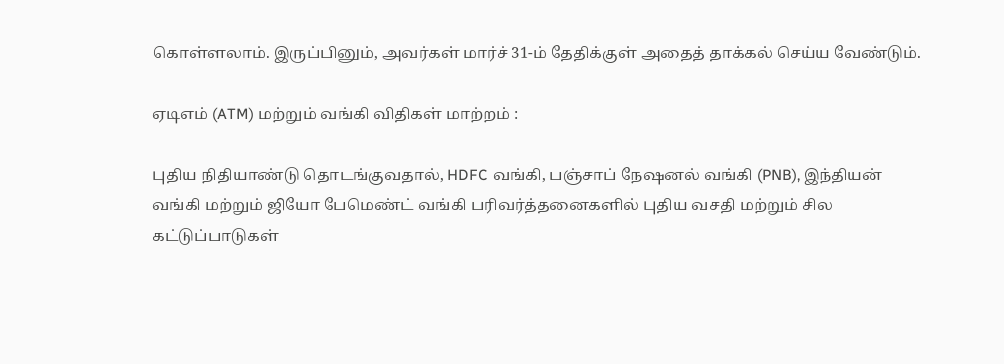கொள்ளலாம். இருப்பினும், அவர்கள் மார்ச் 31-ம் தேதிக்குள் அதைத் தாக்கல் செய்ய வேண்டும்.

ஏடிஎம் (ATM) மற்றும் வங்கி விதிகள் மாற்றம் :

புதிய நிதியாண்டு தொடங்குவதால், HDFC வங்கி, பஞ்சாப் நேஷனல் வங்கி (PNB), இந்தியன் வங்கி மற்றும் ஜியோ பேமெண்ட் வங்கி பரிவர்த்தனைகளில் புதிய வசதி மற்றும் சில கட்டுப்பாடுகள்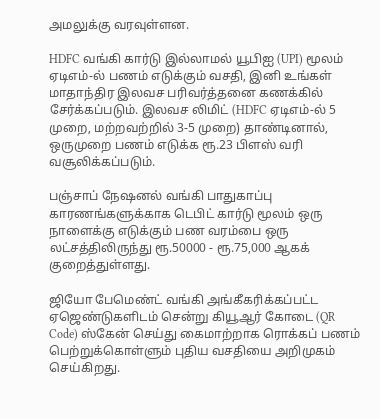அமலுக்கு வரவுள்ளன.

HDFC வங்கி கார்டு இல்லாமல் யூபிஐ (UPI) மூலம் ஏடிஎம்-ல் பணம் எடுக்கும் வசதி, இனி உங்கள் மாதாந்திர இலவச பரிவர்த்தனை கணக்கில் சேர்க்கப்படும். இலவச லிமிட் (HDFC ஏடிஎம்-ல் 5 முறை, மற்றவற்றில் 3-5 முறை) தாண்டினால், ஒருமுறை பணம் எடுக்க ரூ.23 பிளஸ் வரி வசூலிக்கப்படும்.

பஞ்சாப் நேஷனல் வங்கி பாதுகாப்பு காரணங்களுக்காக டெபிட் கார்டு மூலம் ஒரு நாளைக்கு எடுக்கும் பண வரம்பை ஒரு லட்சத்திலிருந்து ரூ.50000 - ரூ.75,000 ஆகக் குறைத்துள்ளது.

ஜியோ பேமெண்ட் வங்கி அங்கீகரிக்கப்பட்ட ஏஜெண்டுகளிடம் சென்று கியூஆர் கோடை (QR Code) ஸ்கேன் செய்து கைமாற்றாக ரொக்கப் பணம் பெற்றுக்கொள்ளும் புதிய வசதியை அறிமுகம் செய்கிறது.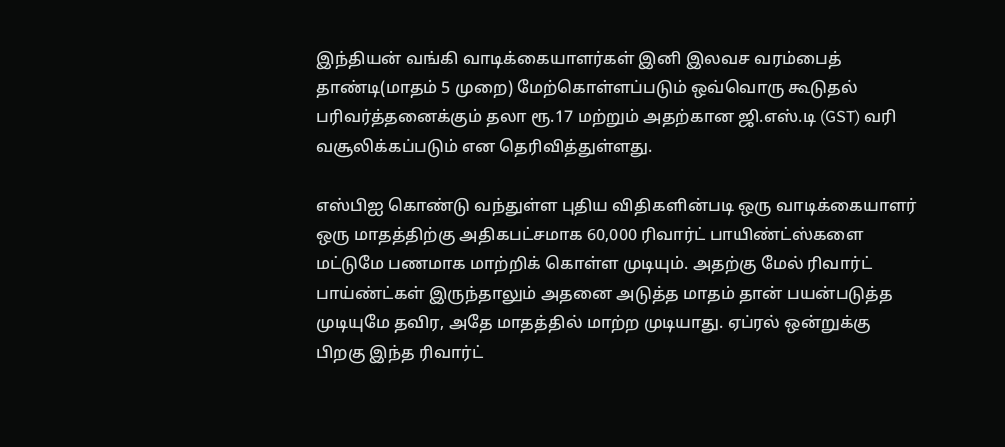இந்தியன் வங்கி வாடிக்கையாளர்கள் இனி இலவச வரம்பைத் தாண்டி(மாதம் 5 முறை) மேற்கொள்ளப்படும் ஒவ்வொரு கூடுதல் பரிவர்த்தனைக்கும் தலா ரூ.17 மற்றும் அதற்கான ஜி.எஸ்.டி (GST) வரி வசூலிக்கப்படும் என தெரிவித்துள்ளது.

எஸ்பிஐ கொண்டு வந்துள்ள புதிய விதிகளின்படி ஒரு வாடிக்கையாளர் ஒரு மாதத்திற்கு அதிகபட்சமாக 60,000 ரிவார்ட் பாயிண்ட்ஸ்களை மட்டுமே பணமாக மாற்றிக் கொள்ள முடியும். அதற்கு மேல் ரிவார்ட் பாய்ண்ட்கள் இருந்தாலும் அதனை அடுத்த மாதம் தான் பயன்படுத்த முடியுமே தவிர, அதே மாதத்தில் மாற்ற முடியாது. ஏப்ரல் ஒன்றுக்கு பிறகு இந்த ரிவார்ட்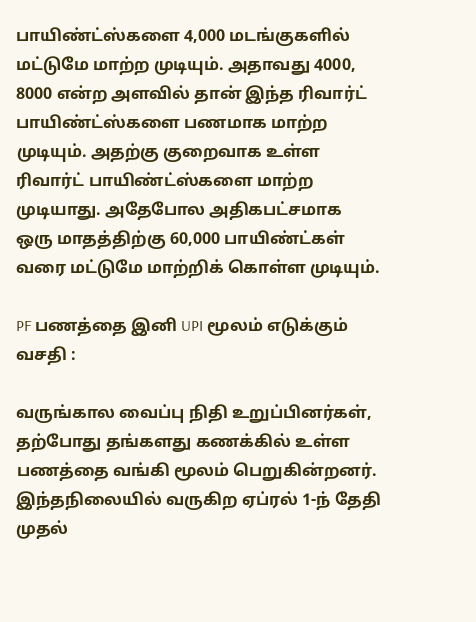பாயிண்ட்ஸ்களை 4,000 மடங்குகளில் மட்டுமே மாற்ற முடியும். அதாவது 4000, 8000 என்ற அளவில் தான் இந்த ரிவார்ட் பாயிண்ட்ஸ்களை பணமாக மாற்ற முடியும். அதற்கு குறைவாக உள்ள ரிவார்ட் பாயிண்ட்ஸ்களை மாற்ற முடியாது. அதேபோல அதிகபட்சமாக ஒரு மாதத்திற்கு 60,000 பாயிண்ட்கள் வரை மட்டுமே மாற்றிக் கொள்ள முடியும்.

PF பணத்தை இனி UPI மூலம் எடுக்கும் வசதி :

வருங்கால வைப்பு நிதி உறுப்பினர்கள், தற்போது தங்களது கணக்கில் உள்ள பணத்தை வங்கி மூலம் பெறுகின்றனர். இந்தநிலையில் வருகிற ஏப்ரல் 1-ந் தேதி முதல்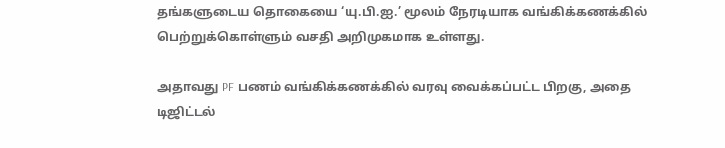தங்களுடைய தொகையை ‘யு.பி.ஐ.’ மூலம் நேரடியாக வங்கிக்கணக்கில் பெற்றுக்கொள்ளும் வசதி அறிமுகமாக உள்ளது.

அதாவது PF பணம் வங்கிக்கணக்கில் வரவு வைக்கப்பட்ட பிறகு, அதை டிஜிட்டல்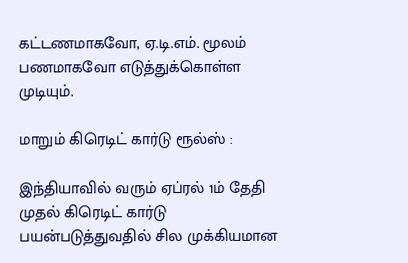கட்டணமாகவோ, ஏ.டி.எம். மூலம் பணமாகவோ எடுத்துக்கொள்ள முடியும்.

மாறும் கிரெடிட் கார்டு ரூல்ஸ் :

இந்தியாவில் வரும் ஏப்ரல் 1ம் தேதி முதல் கிரெடிட் கார்டு பயன்படுத்துவதில் சில முக்கியமான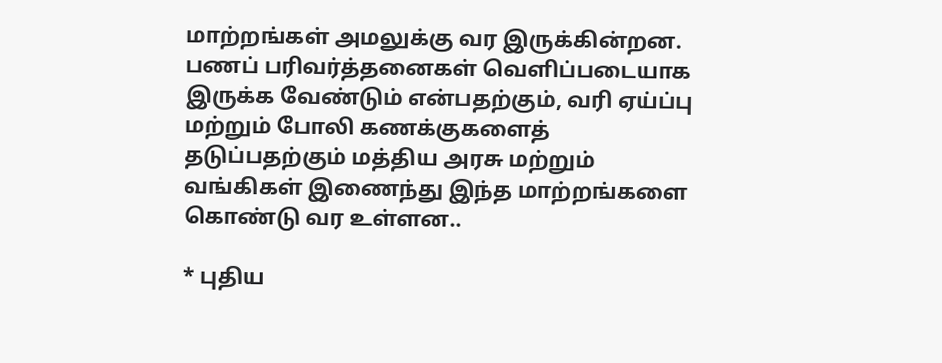மாற்றங்கள் அமலுக்கு வர இருக்கின்றன. பணப் பரிவர்த்தனைகள் வெளிப்படையாக இருக்க வேண்டும் என்பதற்கும், வரி ஏய்ப்பு மற்றும் போலி கணக்குகளைத் தடுப்பதற்கும் மத்திய அரசு மற்றும் வங்கிகள் இணைந்து இந்த மாற்றங்களை கொண்டு வர உள்ளன..

* புதிய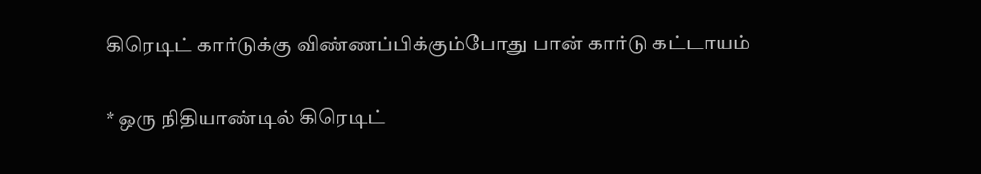கிரெடிட் கார்டுக்கு விண்ணப்பிக்கும்போது பான் கார்டு கட்டாயம்

* ஒரு நிதியாண்டில் கிரெடிட்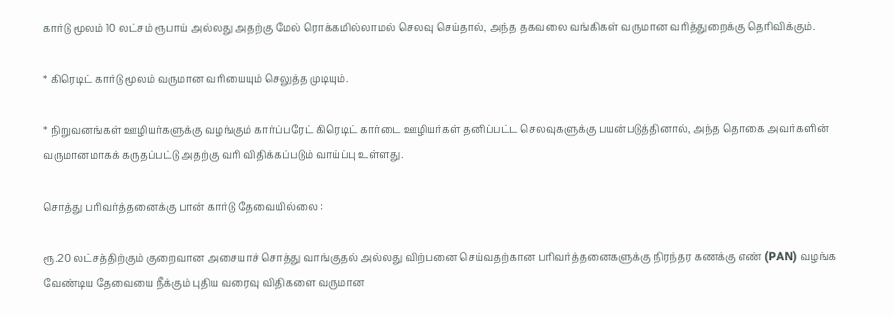கார்டு மூலம் 10 லட்சம் ரூபாய் அல்லது அதற்கு மேல் ரொக்கமில்லாமல் செலவு செய்தால், அந்த தகவலை வங்கிகள் வருமான வரித்துறைக்கு தெரிவிக்கும்.

* கிரெடிட் கார்டு மூலம் வருமான வரியையும் செலுத்த முடியும்.

* நிறுவனங்கள் ஊழியர்களுக்கு வழங்கும் கார்ப்பரேட் கிரெடிட் கார்டை ஊழியர்கள் தனிப்பட்ட செலவுகளுக்கு பயன்படுத்தினால், அந்த தொகை அவர்களின் வருமானமாகக் கருதப்பட்டு அதற்கு வரி விதிக்கப்படும் வாய்ப்பு உள்ளது.

சொத்து பரிவர்த்தனைக்கு பான் கார்டு தேவையில்லை :

ரூ.20 லட்சத்திற்கும் குறைவான அசையாச் சொத்து வாங்குதல் அல்லது விற்பனை செய்வதற்கான பரிவர்த்தனைகளுக்கு நிரந்தர கணக்கு எண் (PAN) வழங்க வேண்டிய தேவையை நீக்கும் புதிய வரைவு விதிகளை வருமான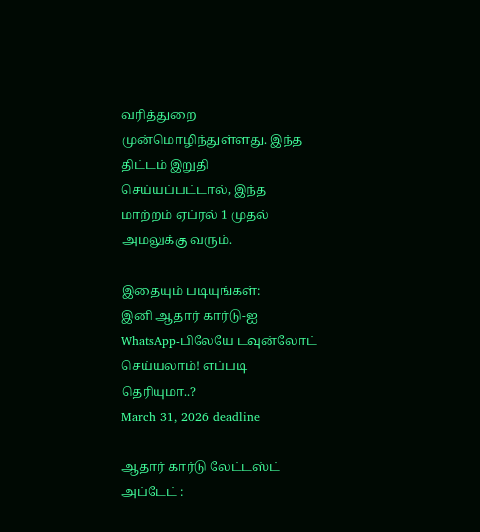வரித்துறை முன்மொழிந்துள்ளது. இந்த திட்டம் இறுதி செய்யப்பட்டால், இந்த மாற்றம் ஏப்ரல் 1 முதல் அமலுக்கு வரும்.

இதையும் படியுங்கள்:
இனி ஆதார் கார்டு-ஐ WhatsApp-பிலேயே டவுன்லோட் செய்யலாம்! எப்படி தெரியுமா..?
March 31, 2026 deadline

ஆதார் கார்டு லேட்டஸ்ட் அப்டேட் :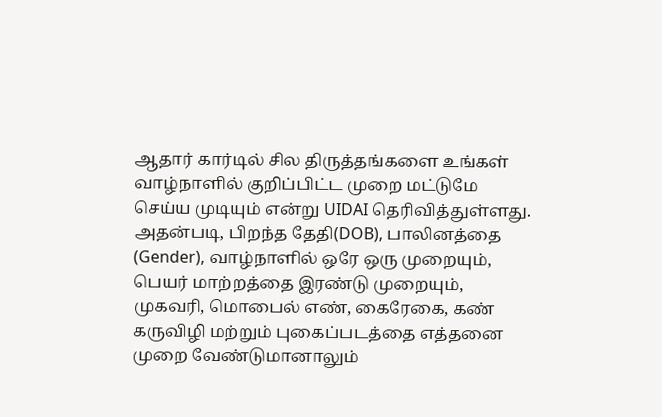ஆதார் கார்டில் சில திருத்தங்களை உங்கள் வாழ்நாளில் குறிப்பிட்ட முறை மட்டுமே செய்ய முடியும் என்று UIDAI தெரிவித்துள்ளது. அதன்படி, பிறந்த தேதி(DOB), பாலினத்தை (Gender), வாழ்நாளில் ஒரே ஒரு முறையும், பெயர் மாற்றத்தை இரண்டு முறையும், முகவரி, மொபைல் எண், கைரேகை, கண் கருவிழி மற்றும் புகைப்படத்தை எத்தனை முறை வேண்டுமானாலும்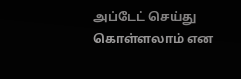அப்டேட் செய்து கொள்ளலாம் என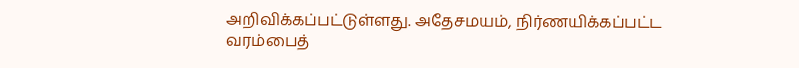அறிவிக்கப்பட்டுள்ளது. அதேசமயம், நிர்ணயிக்கப்பட்ட வரம்பைத்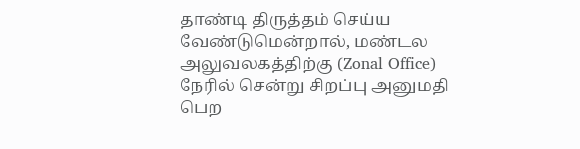தாண்டி திருத்தம் செய்ய வேண்டுமென்றால், மண்டல அலுவலகத்திற்கு (Zonal Office) நேரில் சென்று சிறப்பு அனுமதி பெற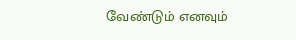வேண்டும் எனவும்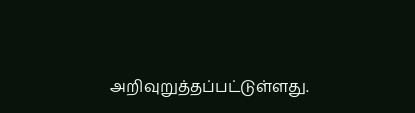அறிவுறுத்தப்பட்டுள்ளது.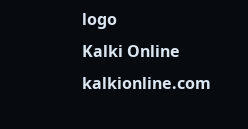logo
Kalki Online
kalkionline.com